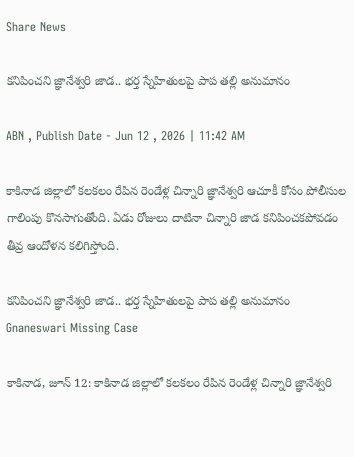Share News

కనిపించని జ్ఞానేశ్వరి జాడ.. భర్త స్నేహితులపై పాప తల్లి అనుమానం

ABN , Publish Date - Jun 12 , 2026 | 11:42 AM

కాకినాడ జిల్లాలో కలకలం రేపిన రెండేళ్ల చిన్నారి జ్ఞానేశ్వరి ఆచూకీ కోసం పోలీసుల గాలింపు కొనసాగుతోంది. ఏడు రోజులు దాటినా చిన్నారి జాడ కనిపించకపోవడం తీవ్ర ఆందోళన కలిగిస్తోంది.

కనిపించని జ్ఞానేశ్వరి జాడ.. భర్త స్నేహితులపై పాప తల్లి అనుమానం
Gnaneswari Missing Case

కాకినాడ, జూన్ 12: కాకినాడ జిల్లాలో కలకలం రేపిన రెండేళ్ల చిన్నారి జ్ఞానేశ్వరి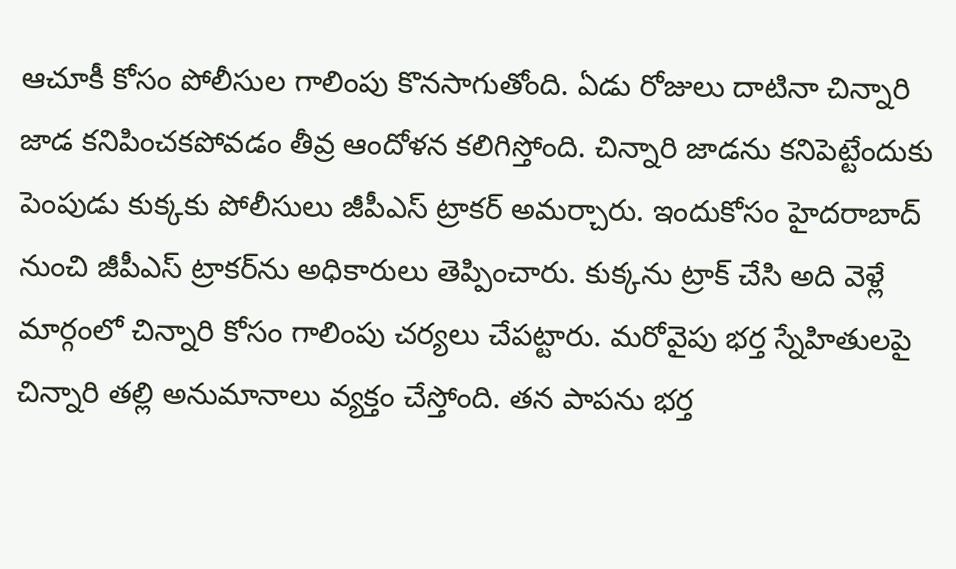ఆచూకీ కోసం పోలీసుల గాలింపు కొనసాగుతోంది. ఏడు రోజులు దాటినా చిన్నారి జాడ కనిపించకపోవడం తీవ్ర ఆందోళన కలిగిస్తోంది. చిన్నారి జాడను కనిపెట్టేందుకు పెంపుడు కుక్కకు పోలీసులు జీపీఎ‌స్ ట్రాకర్ అమర్చారు. ఇందుకోసం హైదరాబాద్ నుంచి జీపీఎస్ ట్రాకర్‌ను అధికారులు తెప్పించారు. కుక్కను ట్రాక్ చేసి అది వెళ్లే మార్గంలో చిన్నారి కోసం గాలింపు చర్యలు చేపట్టారు. మరోవైపు భర్త స్నేహితులపై చిన్నారి తల్లి అనుమానాలు వ్యక్తం చేస్తోంది. తన పాపను భర్త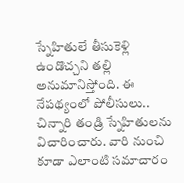స్నేహితులే తీసుకెళ్లి ఉండొచ్చని తల్లి అనుమానిస్తోంది. ఈ నేపథ్యంలో పోలీసులు.. చిన్నారి తండ్రి స్నేహితులను విచారించారు. వారి నుంచి కూడా ఎలాంటి సమాచారం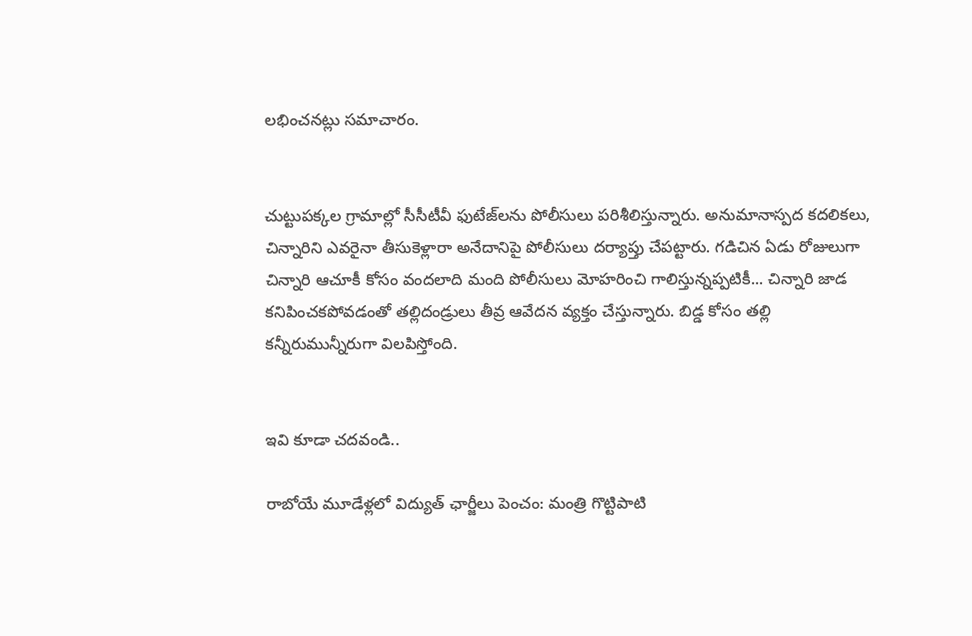లభించనట్లు సమాచారం.


చుట్టుపక్కల గ్రామాల్లో సీసీటీవీ ఫుటేజ్‌లను పోలీసులు పరిశీలిస్తున్నారు. అనుమానాస్పద కదలికలు, చిన్నారిని ఎవరైనా తీసుకెళ్లారా అనేదానిపై పోలీసులు దర్యాప్తు చేపట్టారు. గడిచిన ఏడు రోజులుగా చిన్నారి ఆచూకీ కోసం వందలాది మంది పోలీసులు మోహరించి గాలిస్తున్నప్పటికీ... చిన్నారి జాడ కనిపించకపోవడంతో తల్లిదండ్రులు తీవ్ర ఆవేదన వ్యక్తం చేస్తున్నారు. బిడ్డ కోసం తల్లి కన్నీరుమున్నీరుగా విలపిస్తోంది.


ఇవి కూడా చదవండి..

రాబోయే మూడేళ్లలో విద్యుత్ ఛార్జీలు పెంచం: మంత్రి గొట్టిపాటి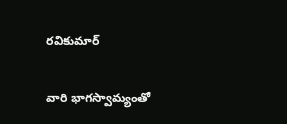రవికుమార్

వారి భాగస్వామ్యంతో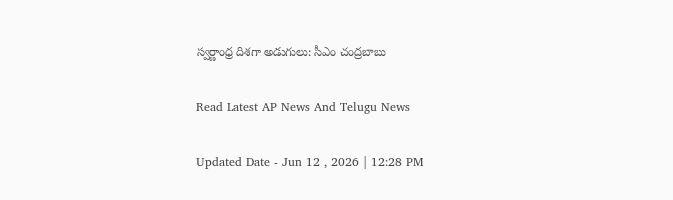స్వర్ణాంధ్ర దిశగా అడుగులు: సీఎం చంద్రబాబు

Read Latest AP News And Telugu News

Updated Date - Jun 12 , 2026 | 12:28 PM